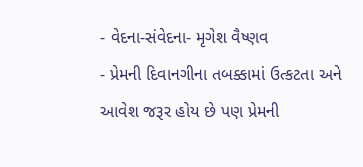- વેદના-સંવેદના- મૃગેશ વૈષ્ણવ
- પ્રેમની દિવાનગીના તબક્કામાં ઉત્કટતા અને આવેશ જરૂર હોય છે પણ પ્રેમની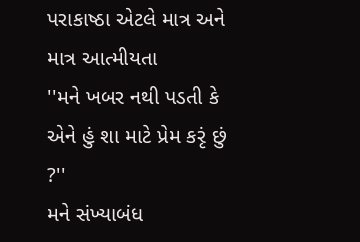પરાકાષ્ઠા એટલે માત્ર અને માત્ર આત્મીયતા
''મને ખબર નથી પડતી કે એને હું શા માટે પ્રેમ કરૃં છું ?''
મને સંખ્યાબંધ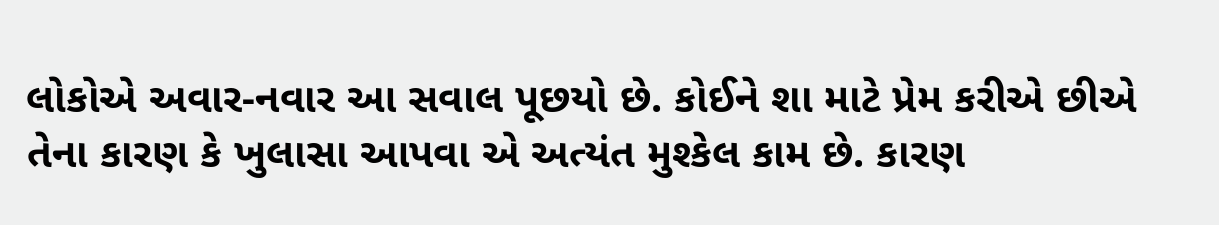લોકોએ અવાર-નવાર આ સવાલ પૂછયો છે. કોઈને શા માટે પ્રેમ કરીએ છીએ તેના કારણ કે ખુલાસા આપવા એ અત્યંત મુશ્કેલ કામ છે. કારણ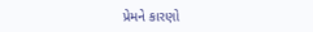પ્રેમને કારણો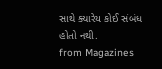સાથે ક્યારેય કોઈ સંબંધ હોતો નથી.
from Magazines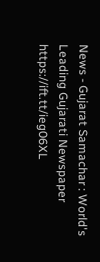News - Gujarat Samachar : World's Leading Gujarati Newspaper https://ift.tt/ieg06XL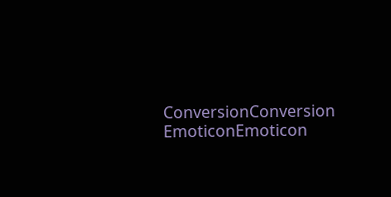ConversionConversion EmoticonEmoticon